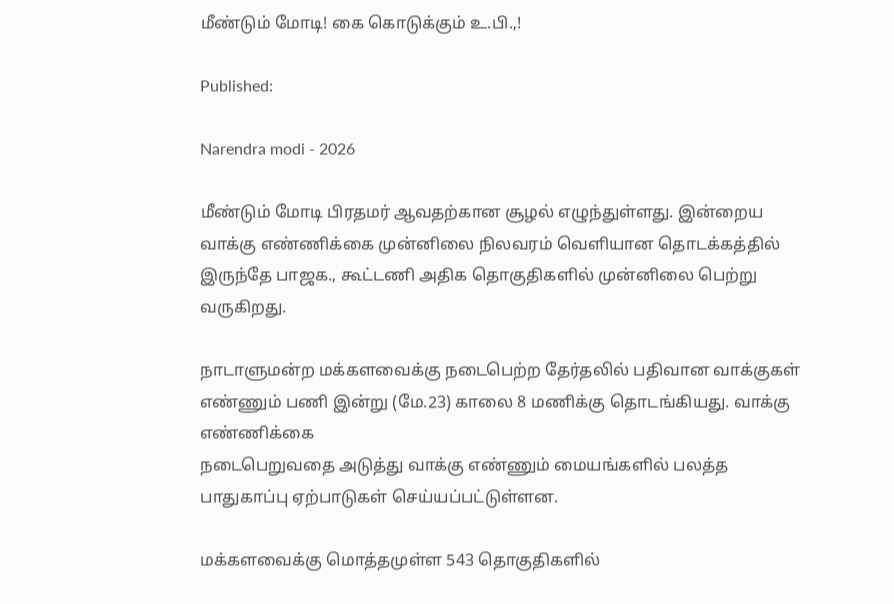மீண்டும் மோடி! கை கொடுக்கும் உ.பி.,!

Published:

Narendra modi - 2026

மீண்டும் மோடி பிரதமர் ஆவதற்கான சூழல் எழுந்துள்ளது. இன்றைய வாக்கு எண்ணிக்கை முன்னிலை நிலவரம் வெளியான தொடக்கத்தில் இருந்தே பாஜக., கூட்டணி அதிக தொகுதிகளில் முன்னிலை பெற்று வருகிறது.

நாடாளுமன்ற மக்களவைக்கு நடைபெற்ற தேர்தலில் பதிவான வாக்குகள் எண்ணும் பணி இன்று (மே.23) காலை 8 மணிக்கு தொடங்கியது. வாக்கு எண்ணிக்கை
நடைபெறுவதை அடுத்து வாக்கு எண்ணும் மையங்களில் பலத்த பாதுகாப்பு ஏற்பாடுகள் செய்யப்பட்டுள்ளன.

மக்களவைக்கு மொத்தமுள்ள 543 தொகுதிகளில்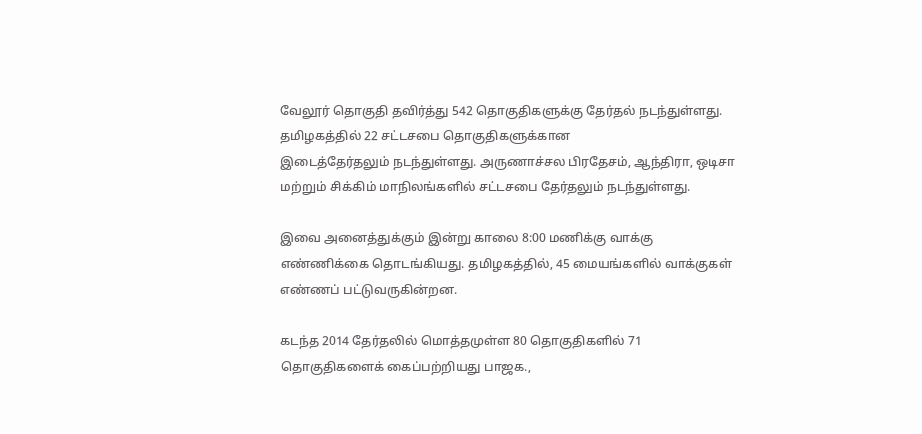வேலூர் தொகுதி தவிர்த்து 542 தொகுதிகளுக்கு தேர்தல் நடந்துள்ளது. தமிழகத்தில் 22 சட்டசபை தொகுதிகளுக்கான
இடைத்தேர்தலும் நடந்துள்ளது. அருணாச்சல பிரதேசம், ஆந்திரா, ஒடிசா மற்றும் சிக்கிம் மாநிலங்களில் சட்டசபை தேர்தலும் நடந்துள்ளது.

இவை அனைத்துக்கும் இன்று காலை 8:00 மணிக்கு வாக்கு எண்ணிக்கை தொடங்கியது. தமிழகத்தில், 45 மையங்களில் வாக்குகள் எண்ணப் பட்டுவருகின்றன.

கடந்த 2014 தேர்தலில் மொத்தமுள்ள 80 தொகுதிகளில் 71 தொகுதிகளைக் கைப்பற்றியது பாஜக.,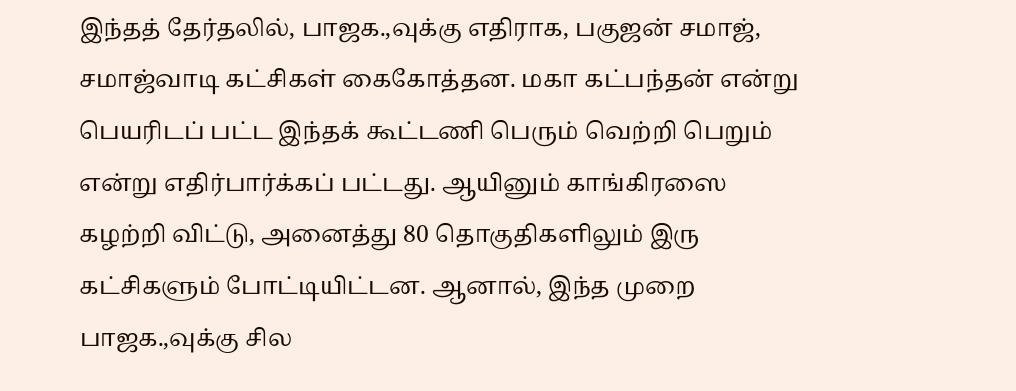இந்தத் தேர்தலில், பாஜக.,வுக்கு எதிராக, பகுஜன் சமாஜ், சமாஜ்வாடி கட்சிகள் கைகோத்தன. மகா கட்பந்தன் என்று பெயரிடப் பட்ட இந்தக் கூட்டணி பெரும் வெற்றி பெறும் என்று எதிர்பார்க்கப் பட்டது. ஆயினும் காங்கிரஸை கழற்றி விட்டு, அனைத்து 80 தொகுதிகளிலும் இரு கட்சிகளும் போட்டியிட்டன. ஆனால், இந்த முறை பாஜக.,வுக்கு சில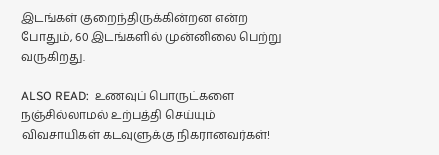இடங்கள் குறைந்திருக்கின்றன என்ற போதும், 60 இடங்களில் முன்னிலை பெற்று வருகிறது.

ALSO READ:  உணவுப் பொருட்களை நஞ்சில்லாமல் உற்பத்தி செய்யும் விவசாயிகள் கடவுளுக்கு நிகரானவர்கள்!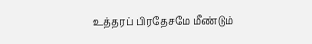உத்தரப் பிரதேசமே மீண்டும்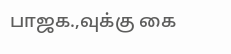பாஜக.,வுக்கு கை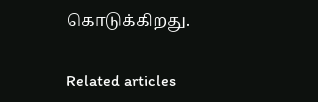கொடுக்கிறது.

Related articles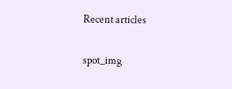Recent articles

spot_img